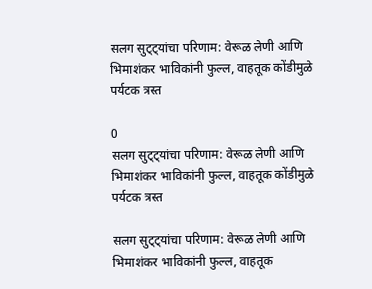सलग सुट्ट्यांचा परिणाम: वेरूळ लेणी आणि भिमाशंकर भाविकांनी फुल्ल, वाहतूक कोंडीमुळे पर्यटक त्रस्त

0
सलग सुट्ट्यांचा परिणाम: वेरूळ लेणी आणि भिमाशंकर भाविकांनी फुल्ल, वाहतूक कोंडीमुळे पर्यटक त्रस्त

सलग सुट्ट्यांचा परिणाम: वेरूळ लेणी आणि भिमाशंकर भाविकांनी फुल्ल, वाहतूक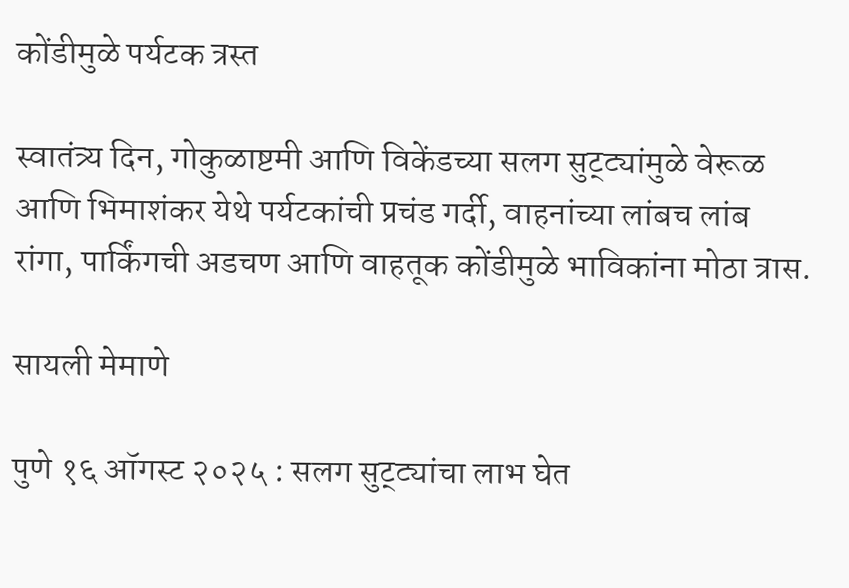कोंडीमुळे पर्यटक त्रस्त

स्वातंत्र्य दिन, गोकुळाष्टमी आणि विकेंडच्या सलग सुट्ट्यांमुळे वेरूळ आणि भिमाशंकर येथे पर्यटकांची प्रचंड गर्दी, वाहनांच्या लांबच लांब रांगा, पार्किंगची अडचण आणि वाहतूक कोंडीमुळे भाविकांना मोठा त्रास.

सायली मेमाणे

पुणे १६ ऑगस्ट २०२५ : सलग सुट्ट्यांचा लाभ घेत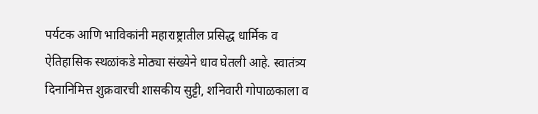पर्यटक आणि भाविकांनी महाराष्ट्रातील प्रसिद्ध धार्मिक व ऐतिहासिक स्थळांकडे मोठ्या संख्येने धाव घेतली आहे. स्वातंत्र्य दिनानिमित्त शुक्रवारची शासकीय सुट्टी, शनिवारी गोपाळकाला व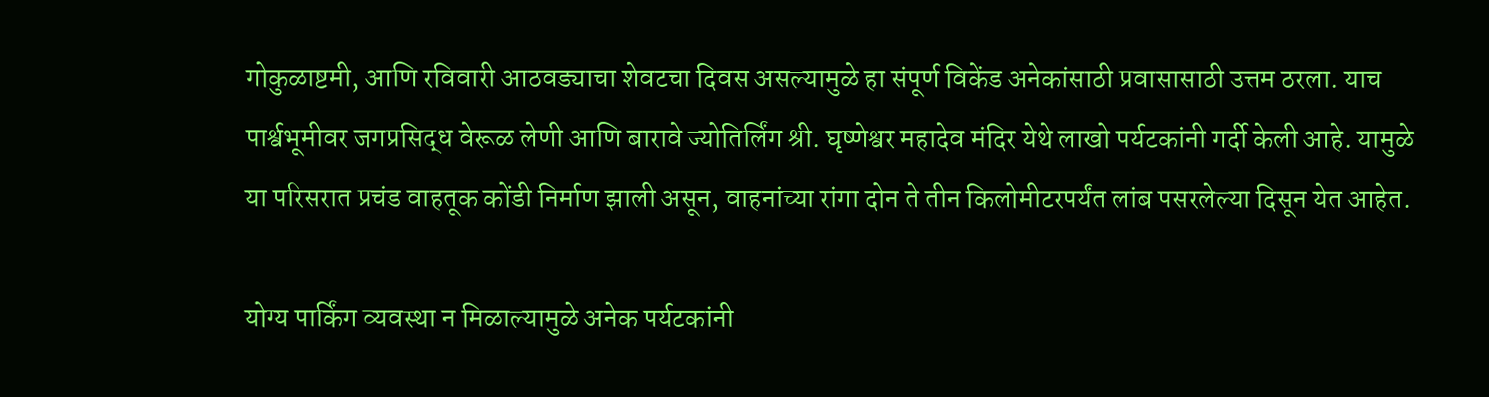गोकुळाष्टमी, आणि रविवारी आठवड्याचा शेवटचा दिवस असल्यामुळे हा संपूर्ण विकेंड अनेकांसाठी प्रवासासाठी उत्तम ठरला. याच पार्श्वभूमीवर जगप्रसिद्ध वेरूळ लेणी आणि बारावे ज्योतिर्लिंग श्री. घृष्णेश्वर महादेव मंदिर येथे लाखो पर्यटकांनी गर्दी केली आहे. यामुळे या परिसरात प्रचंड वाहतूक कोंडी निर्माण झाली असून, वाहनांच्या रांगा दोन ते तीन किलोमीटरपर्यंत लांब पसरलेल्या दिसून येत आहेत.

योग्य पार्किंग व्यवस्था न मिळाल्यामुळे अनेक पर्यटकांनी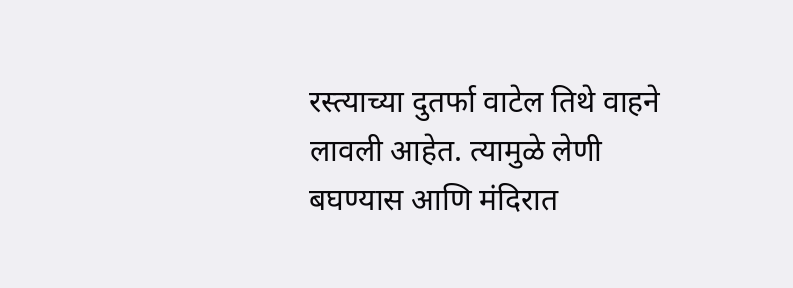रस्त्याच्या दुतर्फा वाटेल तिथे वाहने लावली आहेत. त्यामुळे लेणी बघण्यास आणि मंदिरात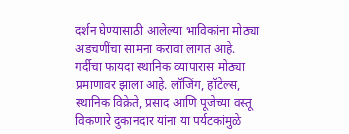दर्शन घेण्यासाठी आलेल्या भाविकांना मोठ्या अडचणींचा सामना करावा लागत आहे. गर्दीचा फायदा स्थानिक व्यापारास मोठ्या प्रमाणावर झाला आहे. लॉजिंग, हॉटेल्स, स्थानिक विक्रेते, प्रसाद आणि पूजेच्या वस्तू विकणारे दुकानदार यांना या पर्यटकांमुळे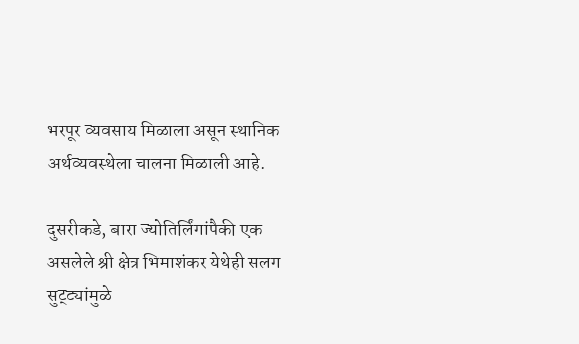भरपूर व्यवसाय मिळाला असून स्थानिक अर्थव्यवस्थेला चालना मिळाली आहे.

दुसरीकडे, बारा ज्योतिर्लिंगांपैकी एक असलेले श्री क्षेत्र भिमाशंकर येथेही सलग सुट्ट्यांमुळे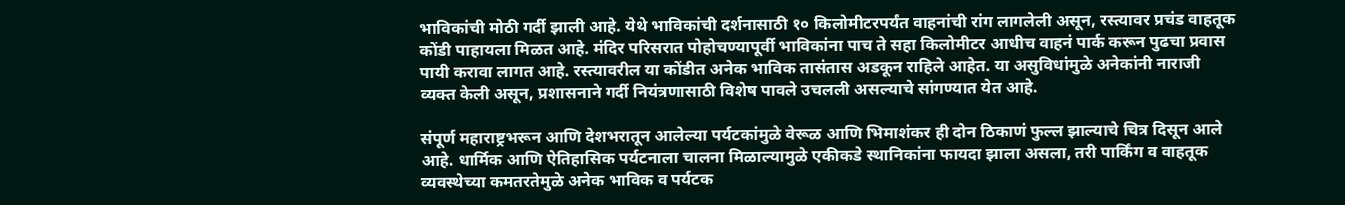भाविकांची मोठी गर्दी झाली आहे. येथे भाविकांची दर्शनासाठी १० किलोमीटरपर्यंत वाहनांची रांग लागलेली असून, रस्त्यावर प्रचंड वाहतूक कोंडी पाहायला मिळत आहे. मंदिर परिसरात पोहोचण्यापूर्वी भाविकांना पाच ते सहा किलोमीटर आधीच वाहनं पार्क करून पुढचा प्रवास पायी करावा लागत आहे. रस्त्यावरील या कोंडीत अनेक भाविक तासंतास अडकून राहिले आहेत. या असुविधांमुळे अनेकांनी नाराजी व्यक्त केली असून, प्रशासनाने गर्दी नियंत्रणासाठी विशेष पावले उचलली असल्याचे सांगण्यात येत आहे.

संपूर्ण महाराष्ट्रभरून आणि देशभरातून आलेल्या पर्यटकांमुळे वेरूळ आणि भिमाशंकर ही दोन ठिकाणं फुल्ल झाल्याचे चित्र दिसून आले आहे. धार्मिक आणि ऐतिहासिक पर्यटनाला चालना मिळाल्यामुळे एकीकडे स्थानिकांना फायदा झाला असला, तरी पार्किंग व वाहतूक व्यवस्थेच्या कमतरतेमुळे अनेक भाविक व पर्यटक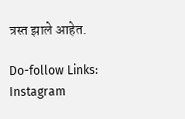त्रस्त झाले आहेत.

Do-follow Links:
Instagram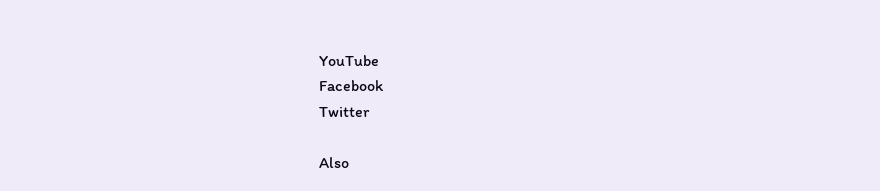YouTube
Facebook
Twitter

Also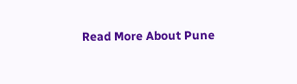Read More About Pune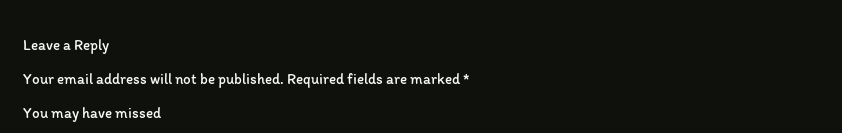Leave a Reply

Your email address will not be published. Required fields are marked *

You may have missed